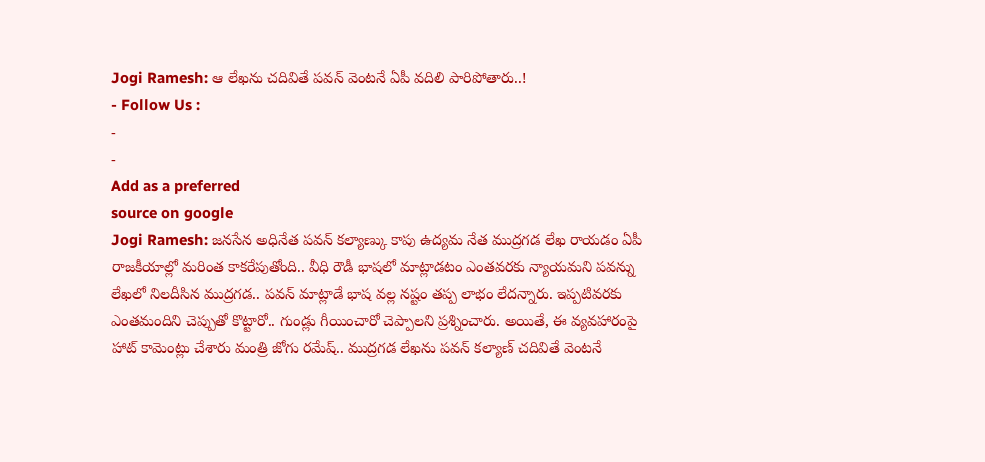Jogi Ramesh: ఆ లేఖను చదివితే పవన్ వెంటనే ఏపీ వదిలి పారిపోతారు..!
- Follow Us :
-
-
Add as a preferred
source on google
Jogi Ramesh: జనసేన అధినేత పవన్ కల్యాణ్కు కాపు ఉద్యమ నేత ముద్రగడ లేఖ రాయడం ఏపీ రాజకీయాల్లో మరింత కాకరేపుతోంది.. వీధి రౌడీ భాషలో మాట్లాడటం ఎంతవరకు న్యాయమని పవన్ను లేఖలో నిలదీసిన ముద్రగడ.. పవన్ మాట్లాడే భాష వల్ల నష్టం తప్ప లాభం లేదన్నారు. ఇప్పటివరకు ఎంతమందిని చెప్పుతో కొట్టారో.. గుండ్లు గీయించారో చెప్పాలని ప్రశ్నించారు. అయితే, ఈ వ్యవహారంపై హాట్ కామెంట్లు చేశారు మంత్రి జోగు రమేష్.. ముద్రగడ లేఖను పవన్ కల్యాణ్ చదివితే వెంటనే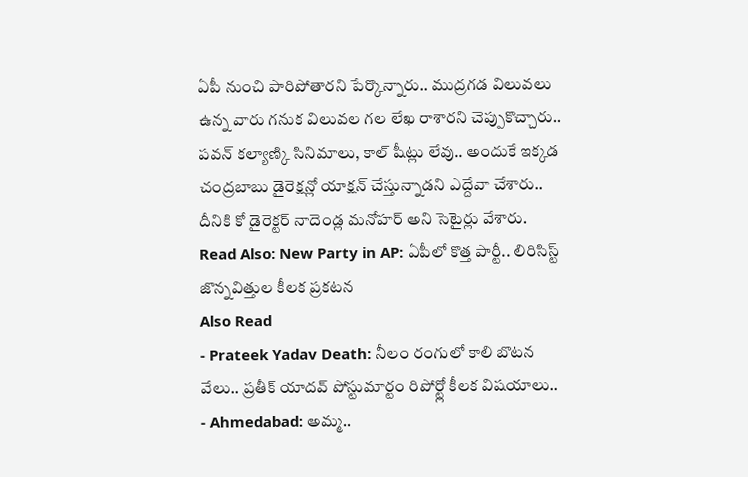ఏపీ నుంచి పారిపోతారని పేర్కొన్నారు.. ముద్రగడ విలువలు ఉన్న వారు గనుక విలువల గల లేఖ రాశారని చెప్పుకొచ్చారు.. పవన్ కల్యాణ్కి సినిమాలు, కాల్ షీట్లు లేవు.. అందుకే ఇక్కడ చంద్రబాబు డైరెక్షన్లో యాక్షన్ చేస్తున్నాడని ఎద్దేవా చేశారు.. దీనికి కో డైరెక్టర్ నాదెండ్ల మనోహర్ అని సెటైర్లు వేశారు.
Read Also: New Party in AP: ఏపీలో కొత్త పార్టీ.. లిరిసిస్ట్ జొన్నవిత్తుల కీలక ప్రకటన
Also Read
- Prateek Yadav Death: నీలం రంగులో కాలి బొటన వేలు.. ప్రతీక్ యాదవ్ పోస్టుమార్టం రిపోర్ట్లో కీలక విషయాలు..
- Ahmedabad: అమ్మ..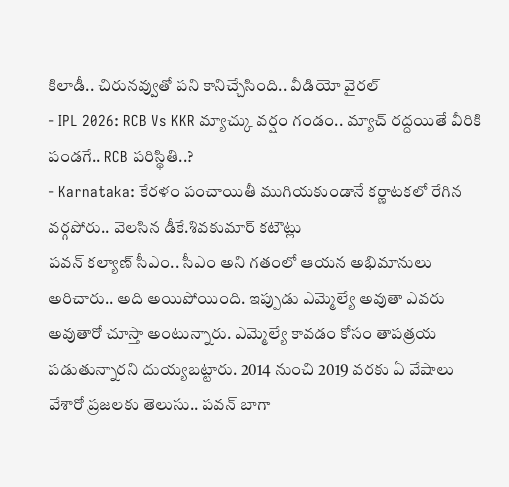కిలాడీ.. చిరునవ్వుతో పని కానిచ్చేసింది.. వీడియో వైరల్
- IPL 2026: RCB Vs KKR మ్యాచ్కు వర్షం గండం.. మ్యాచ్ రద్దయితే వీరికి పండగే.. RCB పరిస్థితి..?
- Karnataka: కేరళం పంచాయితీ ముగియకుండానే కర్ణాటకలో రేగిన వర్గపోరు.. వెలసిన డీకే.శివకుమార్ కటౌట్లు
పవన్ కల్యాణ్ సీఎం.. సీఎం అని గతంలో ఆయన అభిమానులు అరిచారు.. అది అయిపోయింది. ఇప్పుడు ఎమ్మెల్యే అవుతా ఎవరు అవుతారో చూస్తా అంటున్నారు. ఎమ్మెల్యే కావడం కోసం తాపత్రయ పడుతున్నారని దుయ్యబట్టారు. 2014 నుంచి 2019 వరకు ఏ వేషాలు వేశారో ప్రజలకు తెలుసు.. పవన్ బాగా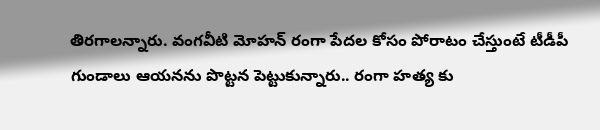తిరగాలన్నారు. వంగవీటి మోహన్ రంగా పేదల కోసం పోరాటం చేస్తుంటే టీడీపీ గుండాలు ఆయనను పొట్టన పెట్టుకున్నారు.. రంగా హత్య కు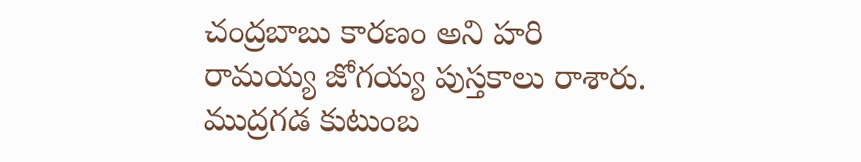చంద్రబాబు కారణం అని హరి రామయ్య జోగయ్య పుస్తకాలు రాశారు. ముద్రగడ కుటుంబ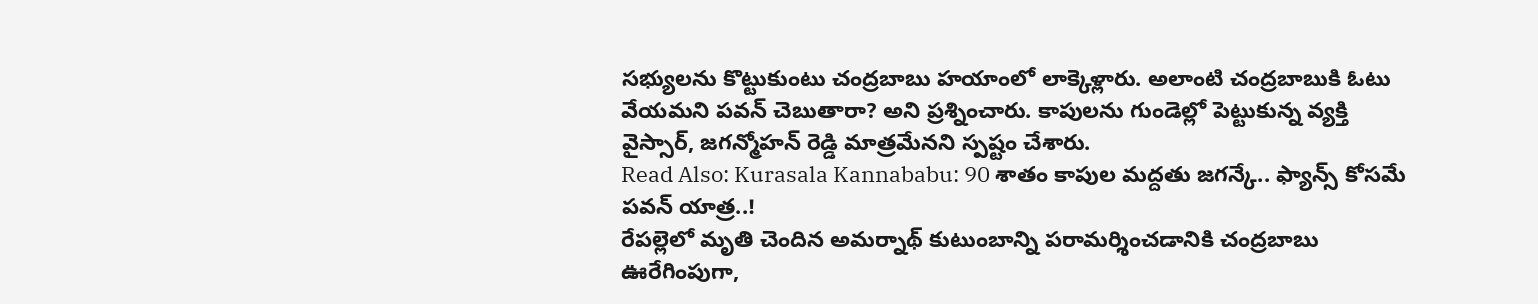సభ్యులను కొట్టుకుంటు చంద్రబాబు హయాంలో లాక్కెళ్లారు. అలాంటి చంద్రబాబుకి ఓటు వేయమని పవన్ చెబుతారా? అని ప్రశ్నించారు. కాపులను గుండెల్లో పెట్టుకున్న వ్యక్తి వైస్సార్, జగన్మోహన్ రెడ్డి మాత్రమేనని స్పష్టం చేశారు.
Read Also: Kurasala Kannababu: 90 శాతం కాపుల మద్దతు జగన్కే.. ఫ్యాన్స్ కోసమే పవన్ యాత్ర..!
రేపల్లెలో మృతి చెందిన అమర్నాథ్ కుటుంబాన్ని పరామర్శించడానికి చంద్రబాబు ఊరేగింపుగా,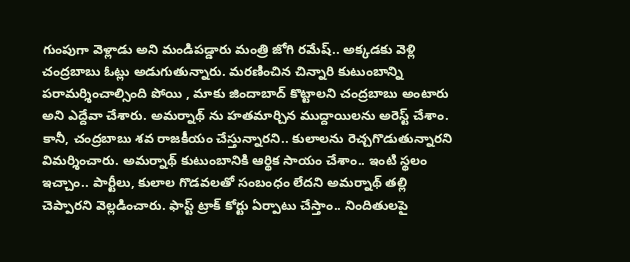గుంపుగా వెళ్లాడు అని మండిపడ్డారు మంత్రి జోగి రమేష్.. అక్కడకు వెళ్లి చంద్రబాబు ఓట్లు అడుగుతున్నారు. మరణించిన చిన్నారి కుటుంబాన్ని పరామర్శించాల్సింది పోయి , మాకు జిందాబాద్ కొట్టాలని చంద్రబాబు అంటారు అని ఎద్దేవా చేశారు. అమర్నాథ్ ను హతమార్చిన ముద్దాయిలను అరెస్ట్ చేశాం. కానీ, చంద్రబాబు శవ రాజకీయం చేస్తున్నారని.. కులాలను రెచ్చగొడుతున్నారని విమర్శించారు. అమర్నాథ్ కుటుంబానికి ఆర్థిక సాయం చేశాం.. ఇంటి స్థలం ఇచ్చాం.. పార్టీలు, కులాల గొడవలతో సంబంధం లేదని అమర్నాథ్ తల్లి చెప్పారని వెల్లడించారు. ఫాస్ట్ ట్రాక్ కోర్టు ఏర్పాటు చేస్తాం.. నిందితులపై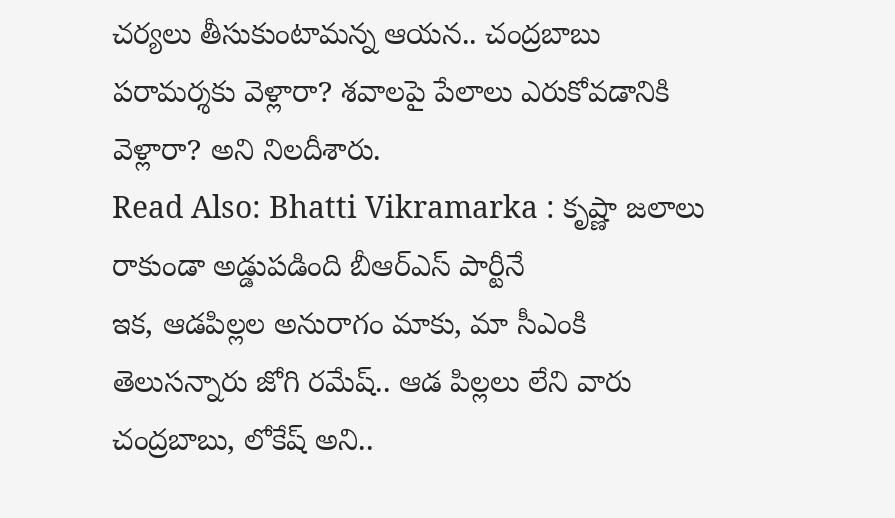చర్యలు తీసుకుంటామన్న ఆయన.. చంద్రబాబు పరామర్శకు వెళ్లారా? శవాలపై పేలాలు ఎరుకోవడానికి వెళ్లారా? అని నిలదీశారు.
Read Also: Bhatti Vikramarka : కృష్ణా జలాలు రాకుండా అడ్డుపడింది బీఆర్ఎస్ పార్టీనే
ఇక, ఆడపిల్లల అనురాగం మాకు, మా సీఎంకి తెలుసన్నారు జోగి రమేష్.. ఆడ పిల్లలు లేని వారు చంద్రబాబు, లోకేష్ అని..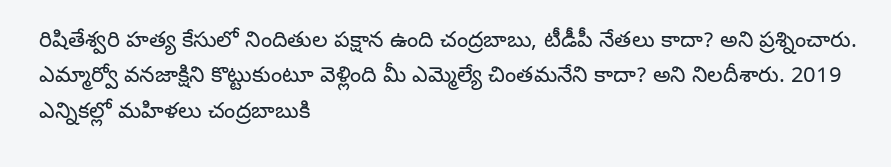రిషితేశ్వరి హత్య కేసులో నిందితుల పక్షాన ఉంది చంద్రబాబు, టీడీపీ నేతలు కాదా? అని ప్రశ్నించారు. ఎమ్మార్వో వనజాక్షిని కొట్టుకుంటూ వెళ్లింది మీ ఎమ్మెల్యే చింతమనేని కాదా? అని నిలదీశారు. 2019 ఎన్నికల్లో మహిళలు చంద్రబాబుకి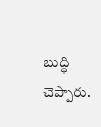బుద్ధి చెప్పారు.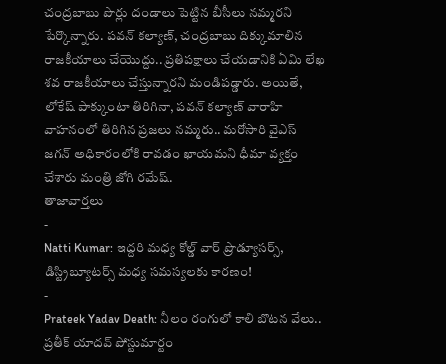చంద్రబాబు పొర్లు దండాలు పెట్టిన బీసీలు నమ్మరని పేర్కొన్నారు. పవన్ కల్యాణ్, చంద్రబాబు దిక్కుమాలిన రాజకీయాలు చేయొద్దు.. ప్రతిపక్షాలు చేయడానికి ఏమి లేఖ శవ రాజకీయాలు చేస్తున్నారని మండిపడ్డారు. అయితే, లోకేష్ పాక్కుంటా తిరిగినా, పవన్ కల్యాణ్ వారాహి వాహనంలో తిరిగిన ప్రజలు నమ్మరు.. మరోసారి వైఎస్ జగన్ అధికారంలోకి రావడం ఖాయమని ధీమా వ్యక్తం చేశారు మంత్రి జోగి రమేష్.
తాజావార్తలు
-
Natti Kumar: ఇద్దరి మధ్య కోల్డ్ వార్ ప్రొడ్యూసర్స్, డిస్ట్రిబ్యూటర్స్ మధ్య సమస్యలకు కారణం!
-
Prateek Yadav Death: నీలం రంగులో కాలి బొటన వేలు.. ప్రతీక్ యాదవ్ పోస్టుమార్టం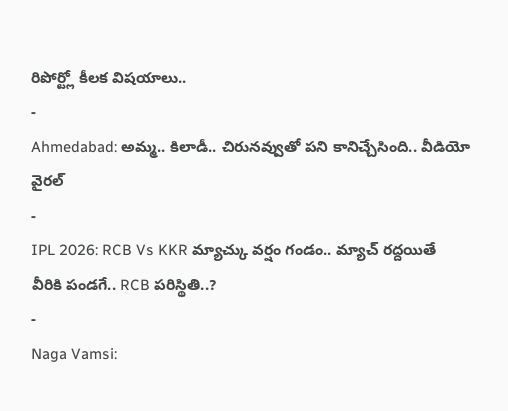రిపోర్ట్లో కీలక విషయాలు..
-
Ahmedabad: అమ్మ.. కిలాడీ.. చిరునవ్వుతో పని కానిచ్చేసింది.. వీడియో వైరల్
-
IPL 2026: RCB Vs KKR మ్యాచ్కు వర్షం గండం.. మ్యాచ్ రద్దయితే వీరికి పండగే.. RCB పరిస్థితి..?
-
Naga Vamsi: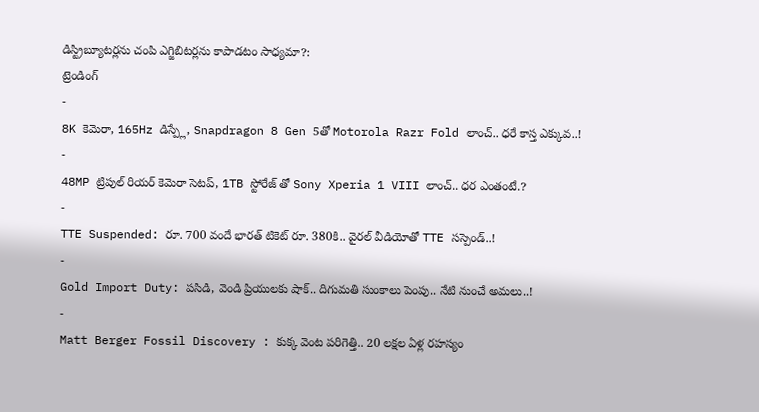డిస్ట్రిబ్యూటర్లను చంపి ఎగ్జిబిటర్లను కాపాడటం సాధ్యమా?:
ట్రెండింగ్
-
8K కెమెరా, 165Hz డిస్ప్లే, Snapdragon 8 Gen 5తో Motorola Razr Fold లాంచ్.. ధరే కాస్త ఎక్కువ..!
-
48MP ట్రిపుల్ రియర్ కెమెరా సెటప్, 1TB స్టోరేజ్ తో Sony Xperia 1 VIII లాంచ్.. ధర ఎంతంటే.?
-
TTE Suspended: రూ. 700 వందే భారత్ టికెట్ రూ. 380కి.. వైరల్ వీడియోతో TTE సస్పెండ్..!
-
Gold Import Duty: పసిడి, వెండి ప్రియులకు షాక్.. దిగుమతి సుంకాలు పెంపు.. నేటి నుంచే అమలు..!
-
Matt Berger Fossil Discovery : కుక్క వెంట పరిగెత్తి.. 20 లక్షల ఏళ్ల రహస్యం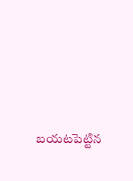బయటపెట్టిన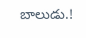బాలుడు.!